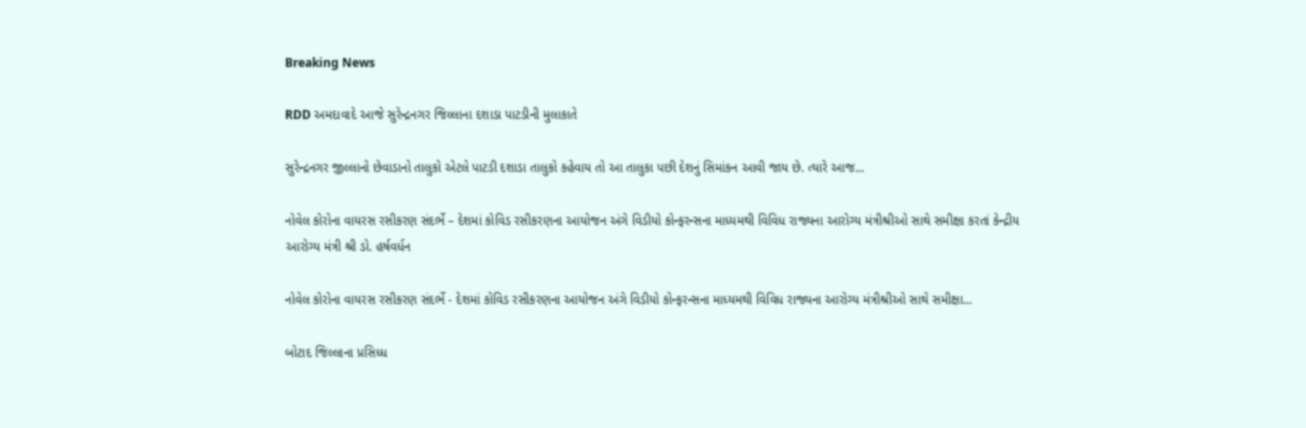Breaking News

RDD અમદાવાદે આજે સુરેન્દ્રનગર જિલ્લાના દશાડા પાટડીની મુલાકાતે

સુરેન્દ્રનગર જીલ્લાનો છેવાડાનો તાલુકો એટલે પાટડી દશાડા તાલુકો કહેવાય તો આ તાલુકા પછી દેશનું સિમાંકન આવી જાય છે. ત્યારે આજ...

નોવેલ કોરોના વાયરસ રસીકરણ સંદર્ભે – દેશમાં કોવિડ રસીકરણના આયોજન અંગે વિડીયો કોન્ફરન્સના માધ્યમથી વિવિધ રાજ્યના આરોગ્ય મંત્રીશ્રીઓ સાથે સમીક્ષા કરતાં કેન્દ્રીય આરોગ્ય મંત્રી શ્રી ડો. હર્ષવર્ધન

નોવેલ કોરોના વાયરસ રસીકરણ સંદર્ભે - દેશમાં કોવિડ રસીકરણના આયોજન અંગે વિડીયો કોન્ફરન્સના માધ્યમથી વિવિધ રાજ્યના આરોગ્ય મંત્રીશ્રીઓ સાથે સમીક્ષા...

બોટાદ જિલ્લાના પ્રસિધ્ધ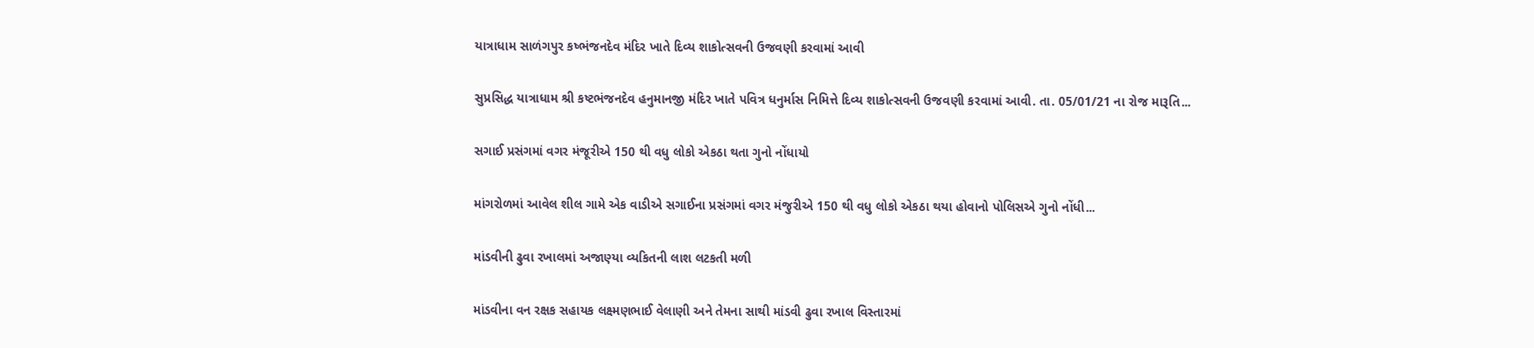યાત્રાધામ સાળંગપુર કષ્ભંજનદેવ મંદિર ખાતે દિવ્ય શાકોત્સવની ઉજવણી કરવામાં આવી

સુપ્રસિદ્ધ યાત્રાધામ શ્રી કષ્ટભંજનદેવ હનુમાનજી મંદિર ખાતે પવિત્ર ધનુર્માસ નિમિત્તે દિવ્ય શાકોત્સવની ઉજવણી કરવામાં આવી. તા. 05/01/21 ના રોજ મારૂતિ...

સગાઈ પ્રસંગમાં વગર મંજૂરીએ 150 થી વધુ લોકો એકઠા થતા ગુનો નોંધાયો

માંગરોળમાં આવેલ શીલ ગામે એક વાડીએ સગાઈના પ્રસંગમાં વગર મંજુરીએ 150 થી વધુ લોકો એકઠા થયા હોવાનો પોલિસએ ગુનો નોંધી...

માંડવીની ઢુવા રખાલમાં અજાણ્યા વ્યકિતની લાશ લટકતી મળી

માંડવીના વન રક્ષક સહાયક લક્ષ્મણભાઈ વેલાણી અને તેમના સાથી માંડવી ઢુવા રખાલ વિસ્તારમાં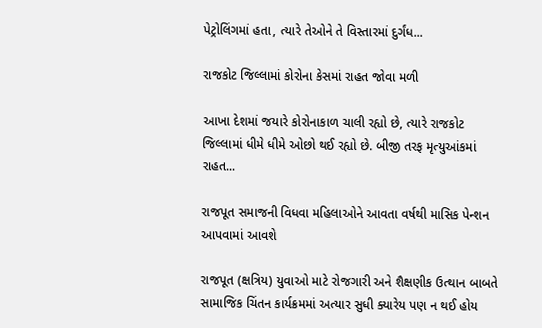પેટ્રોલિંગમાં હતા, ત્યારે તેઓને તે વિસ્તારમાં દુર્ગંધ...

રાજકોટ જિલ્લામાં કોરોના કેસમાં રાહત જોવા મળી

આખા દેશમાં જયારે કોરોનાકાળ ચાલી રહ્યો છે, ત્યારે રાજકોટ જિલ્લામાં ધીમે ધીમે ઓછો થઈ રહ્યો છે. બીજી તરફ મૃત્યુઆંકમાં રાહત...

રાજપૂત સમાજની વિધવા મહિલાઓને આવતા વર્ષથી માસિક પેન્શન આપવામાં આવશે

રાજપૂત (ક્ષત્રિય) યુવાઓ માટે રોજગારી અને શૈક્ષણીક ઉત્થાન બાબતે સામાજિક ચિંતન કાર્યક્રમમાં અત્યાર સુધી ક્યારેય પણ ન થઈ હોય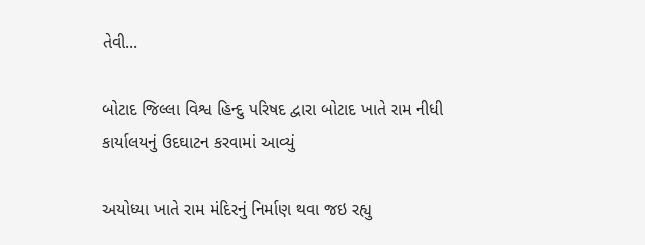તેવી...

બોટાદ જિલ્લા વિશ્વ હિન્દુ પરિષદ દ્વારા બોટાદ ખાતે રામ નીધી કાર્યાલયનું ઉદઘાટન કરવામાં આવ્યું

અયોધ્યા ખાતે રામ મંદિરનું નિર્માણ થવા જઇ રહ્યુ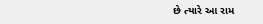છે ત્યારે આ રામ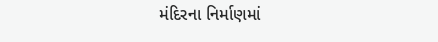મંદિરના નિર્માણમાં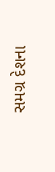સમગ્ર દેશના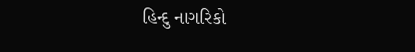હિન્દુ નાગરિકો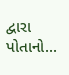દ્વારા પોતાનો...